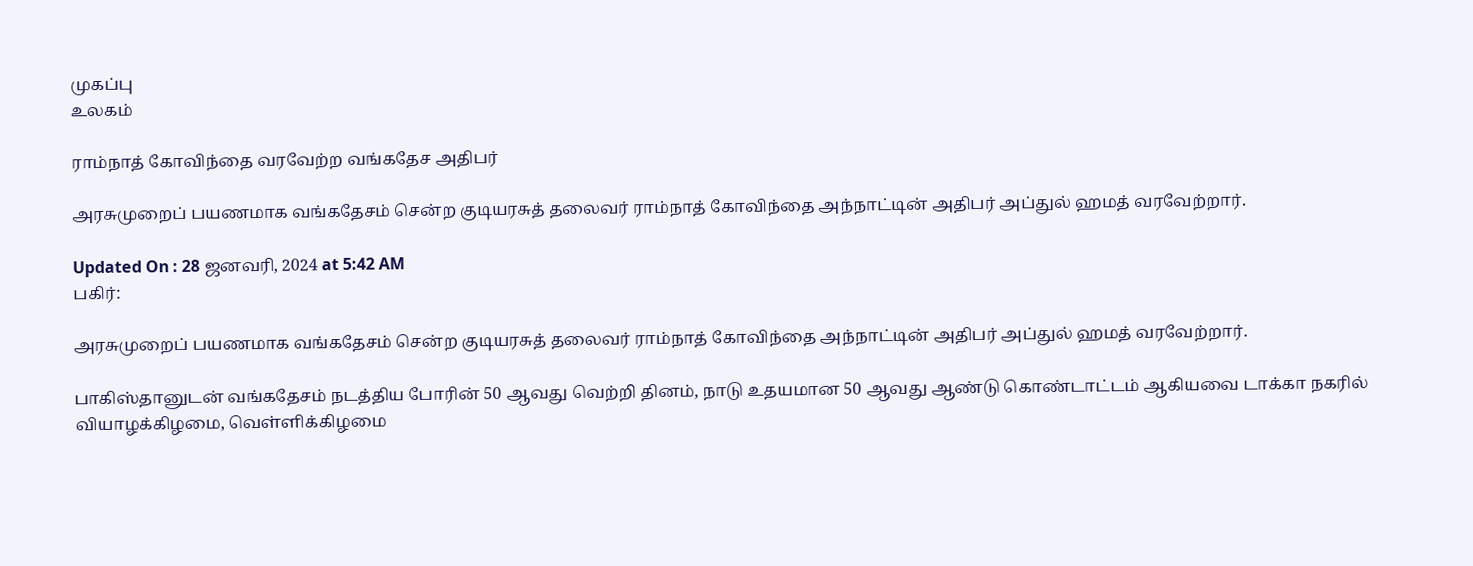முகப்பு
உலகம்

ராம்நாத் கோவிந்தை வரவேற்ற வங்கதேச அதிபர்

அரசுமுறைப் பயணமாக வங்கதேசம் சென்ற குடியரசுத் தலைவர் ராம்நாத் கோவிந்தை அந்நாட்டின் அதிபர் அப்துல் ஹமத் வரவேற்றார்.

Updated On : 28 ஜனவரி, 2024 at 5:42 AM
பகிர்:

அரசுமுறைப் பயணமாக வங்கதேசம் சென்ற குடியரசுத் தலைவர் ராம்நாத் கோவிந்தை அந்நாட்டின் அதிபர் அப்துல் ஹமத் வரவேற்றார்.

பாகிஸ்தானுடன் வங்கதேசம் நடத்திய போரின் 50 ஆவது வெற்றி தினம், நாடு உதயமான 50 ஆவது ஆண்டு கொண்டாட்டம் ஆகியவை டாக்கா நகரில் வியாழக்கிழமை, வெள்ளிக்கிழமை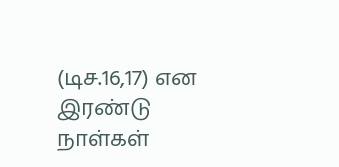(டிச.16,17) என இரண்டு நாள்கள்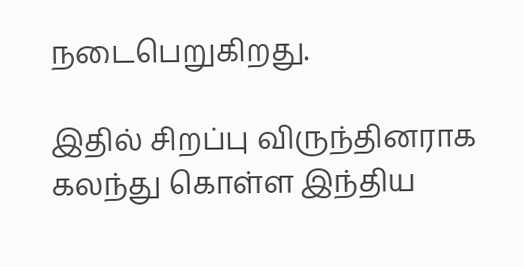நடைபெறுகிறது.

இதில் சிறப்பு விருந்தினராக கலந்து கொள்ள இந்திய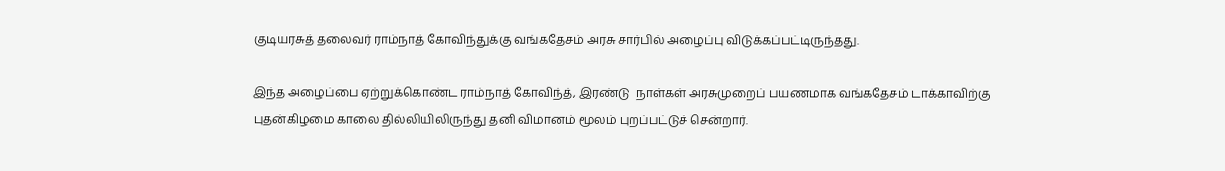குடியரசுத் தலைவர் ராம்நாத் கோவிந்துக்கு வங்கதேசம் அரசு சார்பில் அழைப்பு விடுக்கப்பட்டிருந்தது.

இந்த அழைப்பை ஏற்றுக்கொண்ட ராம்நாத் கோவிந்த், இரண்டு  நாள்கள் அரசுமுறைப் பயணமாக வங்கதேசம் டாக்காவிற்கு புதன்கிழமை காலை தில்லியிலிருந்து தனி விமானம் மூலம் புறப்பட்டுச் சென்றார்.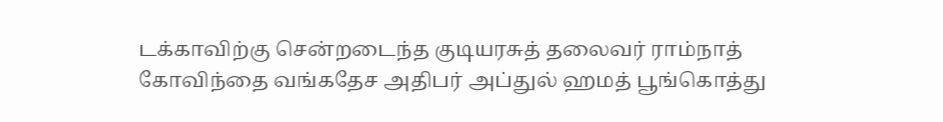டக்காவிற்கு சென்றடைந்த குடியரசுத் தலைவர் ராம்நாத் கோவிந்தை வங்கதேச அதிபர் அப்துல் ஹமத் பூங்கொத்து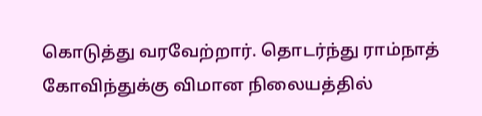கொடுத்து வரவேற்றார். தொடர்ந்து ராம்நாத் கோவிந்துக்கு விமான நிலையத்தில்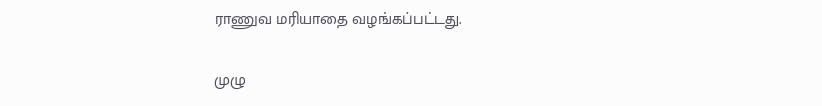ராணுவ மரியாதை வழங்கப்பட்டது.

முழு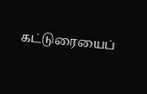கட்டுரையைப்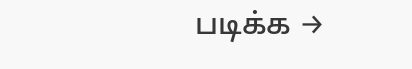படிக்க →